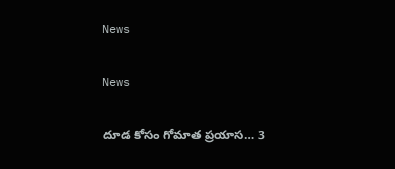News

News

దూడ కోసం గోమాత ప్రయాస… 3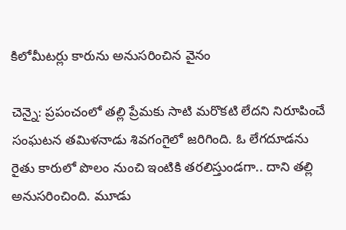కిలోమీటర్లు కారును అనుసరించిన వైనం

చెన్నై: ప్రపంచంలో తల్లి ప్రేమకు సాటి మరొకటి లేదని నిరూపించే సంఘటన తమిళనాడు శివగంగైలో జరిగింది. ఓ లేగదూడను రైతు కారులో పొలం నుంచి ఇంటికి తరలిస్తుండగా.. దాని తల్లి అనుసరించింది. మూడు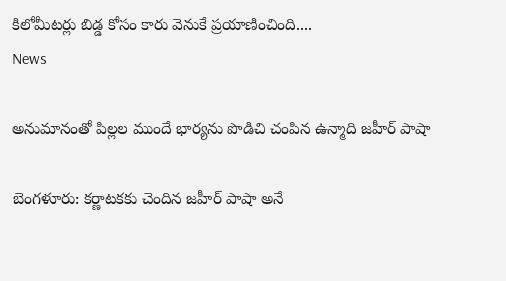కిలోమీటర్లు బిడ్డ కోసం కారు వెనుకే ప్రయాణించింది....
News

అనుమానంతో పిల్లల ముందే భార్యను పొడిచి చంపిన ఉన్మాది జహీర్ పాషా

బెంగ‌ళూరు: కర్ణాటకకు చెందిన జహీర్ పాషా అనే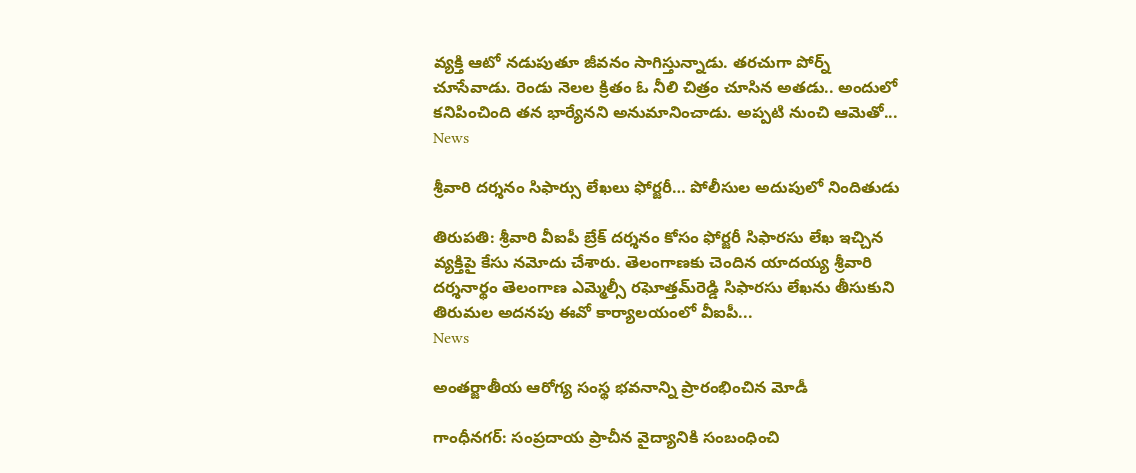వ్యక్తి ఆటో నడుపుతూ జీవనం సాగిస్తున్నాడు. తరచుగా పోర్న్ చూసేవాడు. రెండు నెలల క్రితం ఓ నీలి చిత్రం చూసిన అతడు.. అందులో కనిపించింది తన భార్యేనని అనుమానించాడు. అప్పటి నుంచి ఆమెతో...
News

శ్రీవారి దర్శనం సిఫార్సు లేఖలు ఫోర్జరీ… పోలీసుల అదుపులో నిందితుడు

తిరుప‌తి: శ్రీవారి వీఐపీ బ్రేక్‌ దర్శనం కోసం ఫోర్జరీ సిఫారసు లేఖ ఇచ్చిన వ్యక్తిపై కేసు నమోదు చేశారు. తెలంగాణకు చెందిన యాదయ్య శ్రీవారి దర్శనార్థం తెలంగాణ ఎమ్మెల్సీ రఘోత్తమ్‌రెడ్డి సిఫారసు లేఖను తీసుకుని తిరుమల అదనపు ఈవో కార్యాలయంలో వీఐపీ...
News

అంతర్జాతీయ ఆరోగ్య సంస్థ భవనాన్ని ప్రారంభించిన మోడీ

గాంధీన‌గ‌ర్‌: సంప్రదాయ ప్రాచీన వైద్యానికి సంబంధించి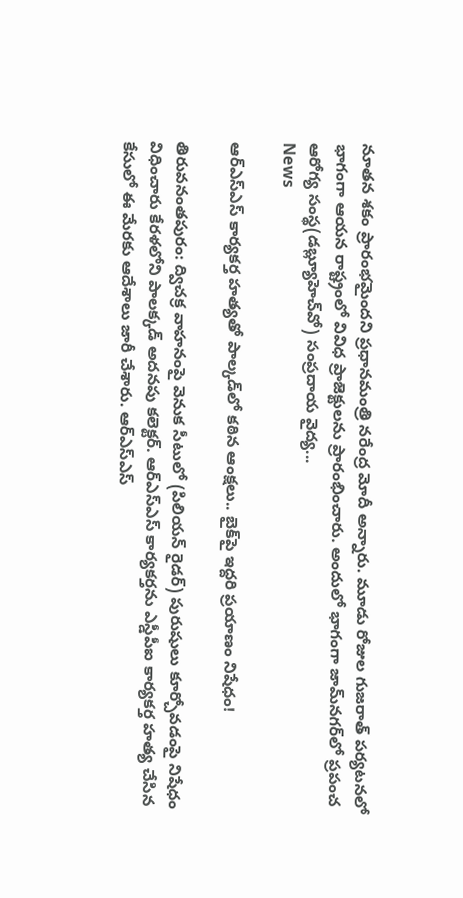నూతన శకం ప్రారంభమైందని ప్రధానమంత్రి నరేంద్ర మోదీ అన్నారు. మూడు రోజుల గుజరాత్‌ పర్యటనలో భాగంగా ఆయన రాష్ట్రంలో వివిధ ప్రాజెక్టులను ప్రారంభించారు. అందులో భాగంగా జామ్‌నగర్‌లో ప్రపంచ ఆరోగ్య సంస్థ(డబ్ల్యూహెచ్‌వో) సంప్రదాయ వైద్య...
News

ఆర్ఎస్ఎస్ కార్యకర్త హత్యతో పాల్కడ్‌లో కఠిన ఆంక్షలు.. బైక్‌పై ఇద్దరి ప్ర‌యాణం నిషేధం!

తిరువ‌నంత‌పురం: ద్విచక్ర వాహనంపై వెనుక సీటులో (పిలియన్ రైడర్) పురుషులు కూర్చోవడంపై నిషేధం విధించారు కేరళలోని పాలక్కడ్ అదనపు కలెక్టర్. ఆర్ఎస్ఎస్ కార్యకర్తను ఎస్డీపీఐ కార్యకర్త హత్య చేసిన కేసులో ఈ మేరకు ఆదేశాలు జారీ చేశారు. ఆర్ఎస్ఎస్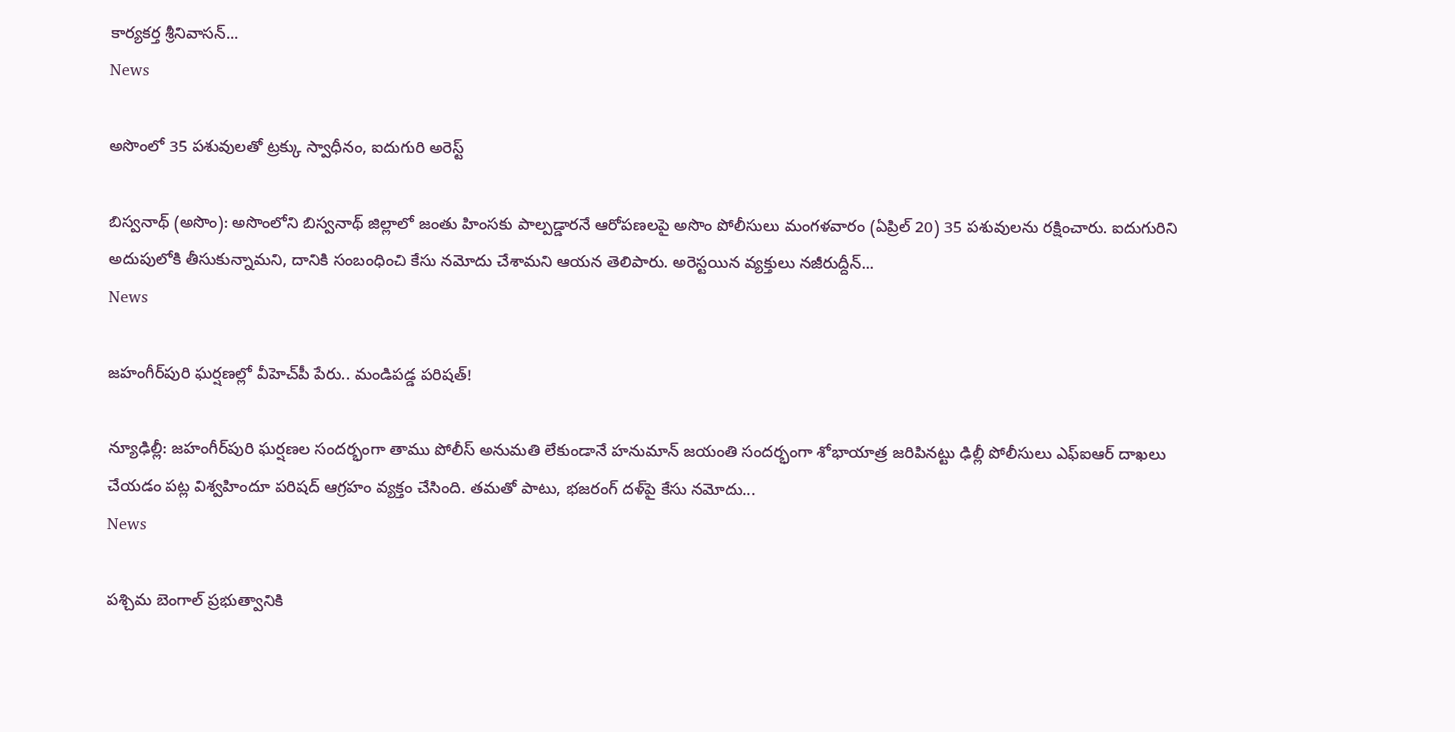కార్యకర్త శ్రీనివాసన్...
News

అసొంలో 35 పశువులతో ట్రక్కు స్వాధీనం, ఐదుగురి అరెస్ట్

బిస్వనాథ్ (అసొం): అసొంలోని బిస్వనాథ్ జిల్లాలో జంతు హింసకు పాల్పడ్డారనే ఆరోపణలపై అసొం పోలీసులు మంగళవారం (ఏప్రిల్ 20) 35 పశువులను రక్షించారు. ఐదుగురిని అదుపులోకి తీసుకున్నామని, దానికి సంబంధించి కేసు నమోదు చేశామని ఆయన తెలిపారు. అరెస్టయిన వ్యక్తులు నజీరుద్దీన్...
News

జహంగీర్‌పురి ఘర్షణల్లో వీహెచ్‌పీ పేరు.. మండిప‌డ్డ ప‌రిష‌త్‌!

న్యూఢిల్లీ: జహంగీర్‌పురి ఘర్షణల సందర్భంగా తాము పోలీస్ అనుమతి లేకుండానే హనుమాన్ జయంతి సందర్భంగా శోభాయాత్ర జరిపినట్టు ఢిల్లీ పోలీసులు ఎఫ్ఐఆర్ దాఖలు చేయడం పట్ల విశ్వహిందూ పరిషద్ ఆగ్రహం వ్యక్తం చేసింది. తమతో పాటు, భజరంగ్ దళ్‌పై కేసు నమోదు...
News

పశ్చిమ బెంగాల్ ప్రభుత్వానికి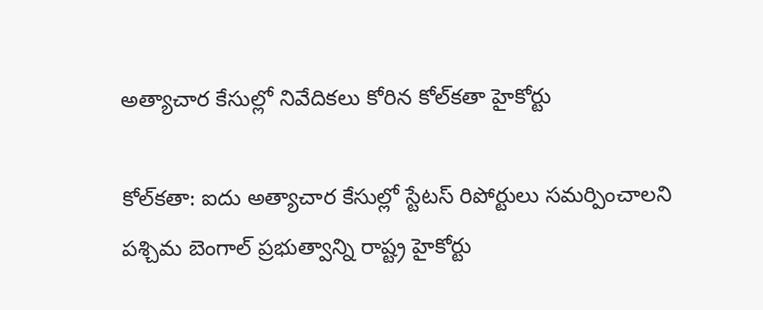అత్యాచార కేసుల్లో నివేదికలు కోరిన కోల్‌కతా హైకోర్టు

కోల్‌కతా: ఐదు అత్యాచార కేసుల్లో స్టేటస్ రిపోర్టులు సమర్పించాలని పశ్చిమ బెంగాల్ ప్రభుత్వాన్ని రాష్ట్ర హైకోర్టు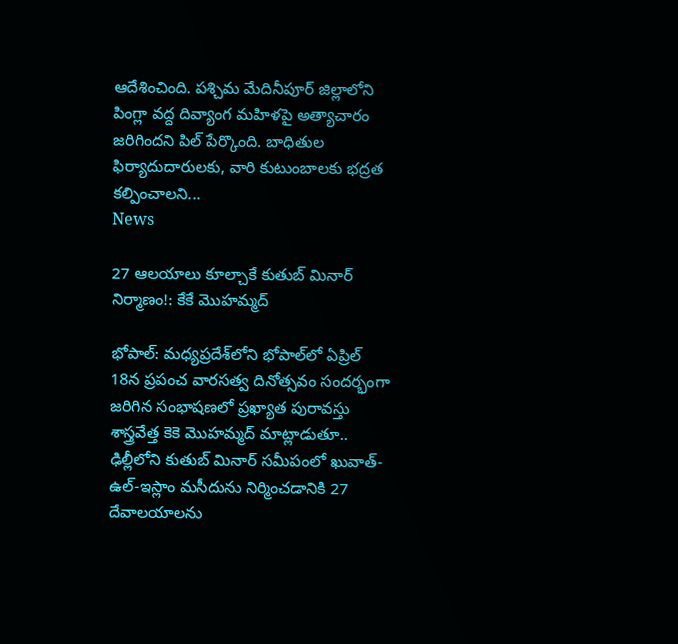ఆదేశించింది. పశ్చిమ మేదినీపూర్ జిల్లాలోని పింగ్లా వద్ద దివ్యాంగ మహిళపై అత్యాచారం జరిగిందని పిల్ పేర్కొంది. బాధితుల ఫిర్యాదుదారులకు, వారి కుటుంబాలకు భద్రత కల్పించాలని...
News

27 ఆలయాలు కూల్చాకే కుతుబ్ మినార్ నిర్మాణం!: కేకే మొహమ్మద్

భోపాల్‌: మధ్యప్రదేశ్‌లోని భోపాల్‌లో ఏప్రిల్ 18న ప్రపంచ వారసత్వ దినోత్సవం సందర్భంగా జరిగిన సంభాషణలో ప్రఖ్యాత పురావస్తు శాస్త్రవేత్త కెకె మొహమ్మద్ మాట్లాడుతూ.. ఢిల్లీలోని కుతుబ్ మినార్ సమీపంలో ఖువాత్-ఉల్-ఇస్లాం మసీదును నిర్మించడానికి 27 దేవాలయాలను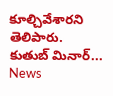కూల్చివేశారని తెలిపారు. కుతుబ్ మినార్...
News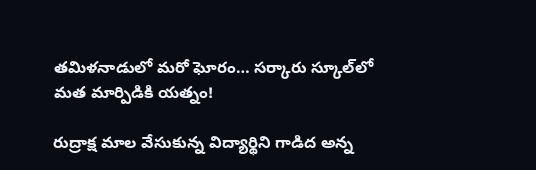త‌మిళ‌నాడులో మ‌రో ఘోరం… స‌ర్కారు స్కూల్‌లో మ‌త మార్పిడికి య‌త్నం!

రుద్రాక్ష మాల వేసుకున్న విద్యార్థిని గాడిద అన్న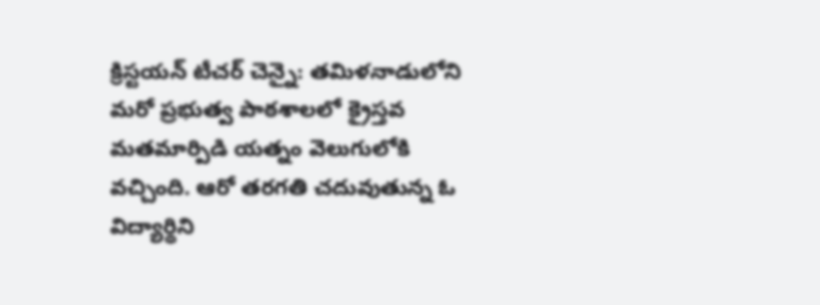క్రిస్ట‌య‌న్ టీచ‌ర్‌ చెన్నై: తమిళనాడులోని మ‌రో ప్రభుత్వ పాఠశాలలో క్రైస్తవ మతమార్పిడి యత్నం వెలుగులోకి వచ్చింది. ఆరో తరగతి చదువుతున్న ఓ విద్యార్థిని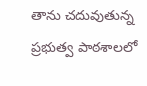తాను చదువుతున్న ప్రభుత్వ పాఠశాలలో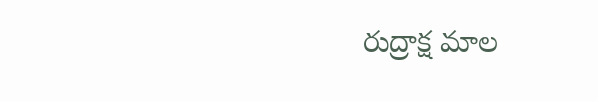రుద్రాక్ష మాల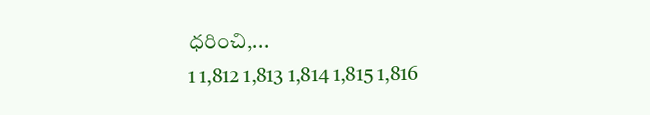ధరించి,...
1 1,812 1,813 1,814 1,815 1,816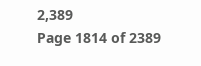2,389
Page 1814 of 2389